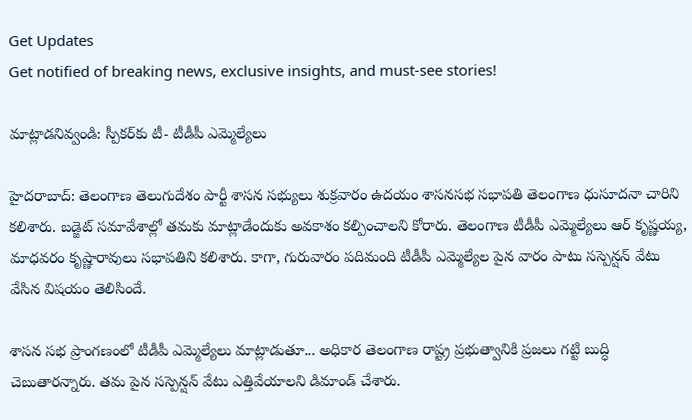Get Updates
Get notified of breaking news, exclusive insights, and must-see stories!

మాట్లాడనివ్వండి: స్పీకర్‌కు టీ- టీడీపీ ఎమ్మెల్యేలు

హైదరాబాద్: తెలంగాణ తెలుగుదేశం పార్టీ శాసన సభ్యులు శుక్రవారం ఉదయం శాసనసభ సభాపతి తెలంగాణ ధుసూదనా చారిని కలిశారు. బడ్జెట్ సమావేశాల్లో తమకు మాట్లాడేందుకు అవకాశం కల్పించాలని కోరారు. తెలంగాణ టీడీపీ ఎమ్మెల్యేలు ఆర్ కృష్ణయ్య, మాధవరం కృష్ణారావులు సభాపతిని కలిశారు. కాగా, గురువారం పదిమంది టీడీపీ ఎమ్మెల్యేల పైన వారం పాటు సస్పెన్షన్ వేటు వేసిన విషయం తెలిసిందే.

శాసన సభ ప్రాంగణంలో టీడీపీ ఎమ్మెల్యేలు మాట్లాడుతూ... అధికార తెలంగాణ రాష్ట్ర ప్రభుత్వానికి ప్రజలు గట్టి బుద్ధి చెబుతారన్నారు. తమ పైన సస్పెన్షన్ వేటు ఎత్తివేయాలని డిమాండ్ చేశారు.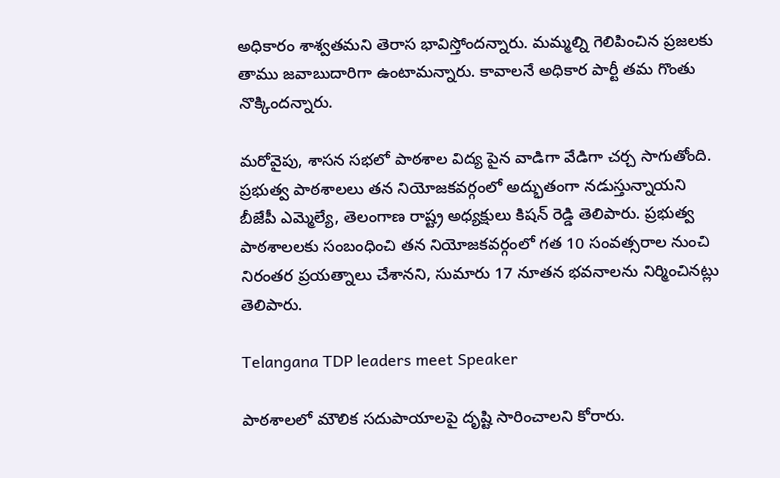అధికారం శాశ్వతమని తెరాస భావిస్తోందన్నారు. మమ్మల్ని గెలిపించిన ప్రజలకు తాము జవాబుదారిగా ఉంటామన్నారు. కావాలనే అధికార పార్టీ తమ గొంతు నొక్కిందన్నారు.

మరోవైపు, శాసన సభలో పాఠశాల విద్య పైన వాడిగా వేడిగా చర్చ సాగుతోంది. ప్రభుత్వ పాఠశాలలు తన నియోజకవర్గంలో అద్భుతంగా నడుస్తున్నాయని బీజేపీ ఎమ్మెల్యే, తెలంగాణ రాష్ట్ర అధ్యక్షులు కిషన్ రెడ్డి తెలిపారు. ప్రభుత్వ పాఠశాలలకు సంబంధించి తన నియోజకవర్గంలో గత 10 సంవత్సరాల నుంచి నిరంతర ప్రయత్నాలు చేశానని, సుమారు 17 నూతన భవనాలను నిర్మించినట్లు తెలిపారు.

Telangana TDP leaders meet Speaker

పాఠశాలలో మౌలిక సదుపాయాలపై దృష్టి సారించాలని కోరారు.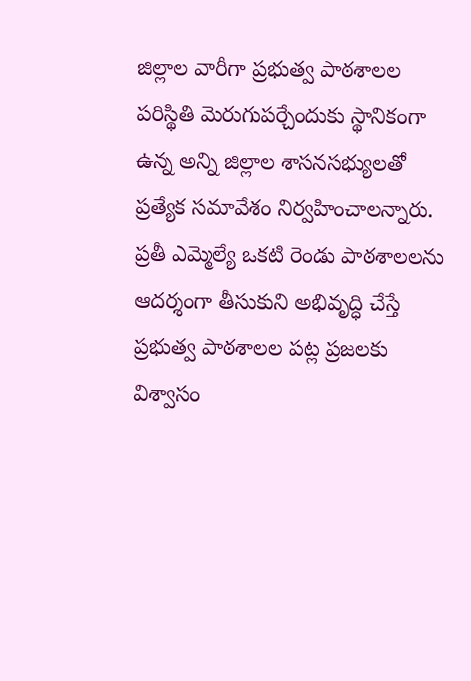జిల్లాల వారీగా ప్రభుత్వ పాఠశాలల పరిస్థితి మెరుగుపర్చేందుకు స్థానికంగా ఉన్న అన్ని జిల్లాల శాసనసభ్యులతో ప్రత్యేక సమావేశం నిర్వహించాలన్నారు. ప్రతీ ఎమ్మెల్యే ఒకటి రెండు పాఠశాలలను ఆదర్శంగా తీసుకుని అభివృద్ధి చేస్తే ప్రభుత్వ పాఠశాలల పట్ల ప్రజలకు విశ్వాసం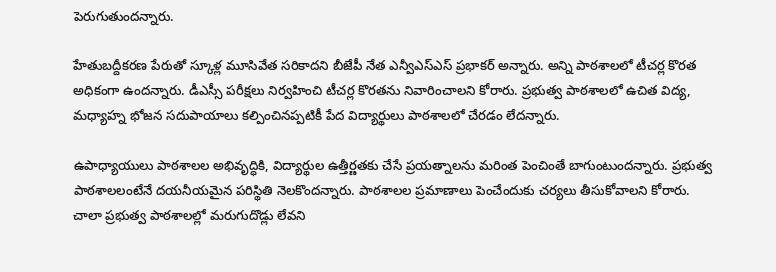పెరుగుతుందన్నారు.

హేతుబద్దీకరణ పేరుతో స్కూళ్ల మూసివేత సరికాదని బీజేపీ నేత ఎన్వీఎస్‌ఎస్‌ ప్రభాకర్‌ అన్నారు. అన్ని పాఠశాలలో టీచర్ల కొరత అధికంగా ఉందన్నారు. డీఎస్సీ పరీక్షలు నిర్వహించి టీచర్ల కొరతను నివారించాలని కోరారు. ప్రభుత్వ పాఠశాలలో ఉచిత విద్య, మధ్యాహ్న భోజన సదుపాయాలు కల్పించినప్పటికీ పేద విద్యార్థులు పాఠశాలలో చేరడం లేదన్నారు.

ఉపాధ్యాయులు పాఠశాలల అభివృద్ధికి, విద్యార్థుల ఉత్తీర్ణతకు చేసే ప్రయత్నాలను మరింత పెంచింతే బాగుంటుందన్నారు. ప్రభుత్వ పాఠశాలలంటేనే దయనీయమైన పరిస్థితి నెలకొందన్నారు. పాఠశాలల ప్రమాణాలు పెంచేందుకు చర్యలు తీసుకోవాలని కోరారు. చాలా ప్రభుత్వ పాఠశాలల్లో మరుగుదొడ్లు లేవని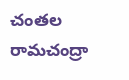చంతల రామచంద్రా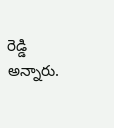రెడ్డి అన్నారు.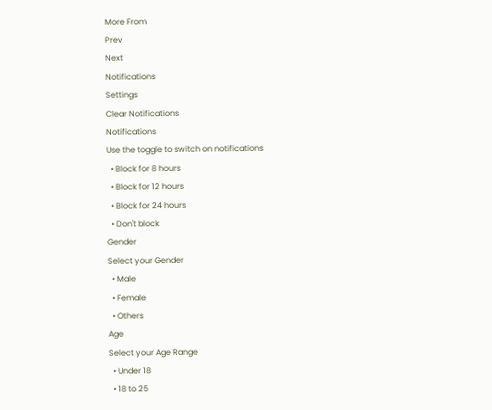More From
Prev
Next
Notifications
Settings
Clear Notifications
Notifications
Use the toggle to switch on notifications
  • Block for 8 hours
  • Block for 12 hours
  • Block for 24 hours
  • Don't block
Gender
Select your Gender
  • Male
  • Female
  • Others
Age
Select your Age Range
  • Under 18
  • 18 to 25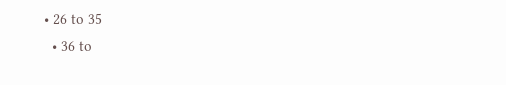• 26 to 35
  • 36 to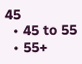45
  • 45 to 55
  • 55+